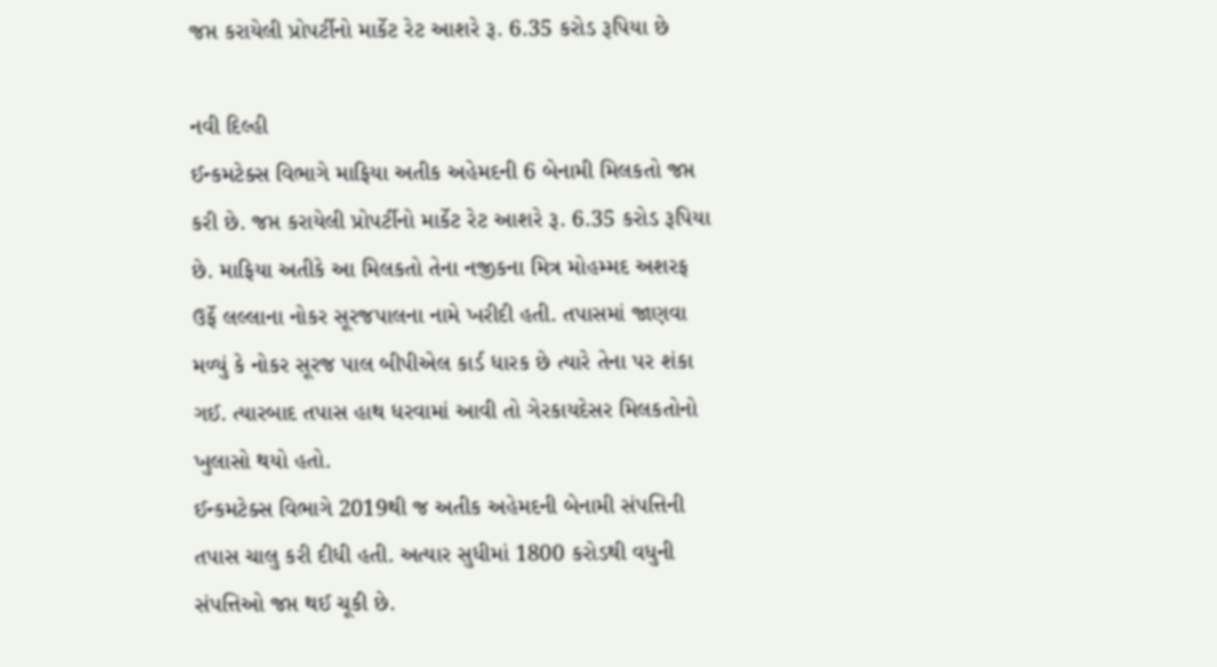જપ્ત કરાયેલી પ્રોપર્ટીનો માર્કેટ રેટ આશરે રૂ. 6.35 કરોડ રૂપિયા છે

નવી દિલ્હી
ઈન્કમટેક્સ વિભાગે માફિયા અતીક અહેમદની 6 બેનામી મિલકતો જપ્ત કરી છે. જપ્ત કરાયેલી પ્રોપર્ટીનો માર્કેટ રેટ આશરે રૂ. 6.35 કરોડ રૂપિયા છે. માફિયા અતીકે આ મિલકતો તેના નજીકના મિત્ર મોહમ્મદ અશરફ ઉર્ફે લલ્લાના નોકર સૂરજપાલના નામે ખરીદી હતી. તપાસમાં જાણવા મળ્યું કે નોકર સૂરજ પાલ બીપીએલ કાર્ડ ધારક છે ત્યારે તેના પર શંકા ગઈ. ત્યારબાદ તપાસ હાથ ધરવામાં આવી તો ગેરકાયદેસર મિલકતોનો ખુલાસો થયો હતો.
ઈન્કમટેક્સ વિભાગે 2019થી જ અતીક અહેમદની બેનામી સંપત્તિની તપાસ ચાલુ કરી દીધી હતી. અત્યાર સુધીમાં 1800 કરોડથી વધુની સંપત્તિઓ જપ્ત થઈ ચૂકી છે.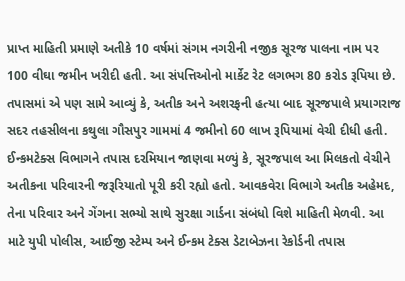પ્રાપ્ત માહિતી પ્રમાણે અતીકે 10 વર્ષમાં સંગમ નગરીની નજીક સૂરજ પાલના નામ પર 100 વીઘા જમીન ખરીદી હતી. આ સંપત્તિઓનો માર્કેટ રેટ લગભગ 80 કરોડ રૂપિયા છે. તપાસમાં એ પણ સામે આવ્યું કે, અતીક અને અશરફની હત્યા બાદ સૂરજપાલે પ્રયાગરાજ સદર તહસીલના કથુલા ગૌસપુર ગામમાં 4 જમીનો 60 લાખ રૂપિયામાં વેચી દીધી હતી.
ઈન્કમટેક્સ વિભાગને તપાસ દરમિયાન જાણવા મળ્યું કે, સૂરજપાલ આ મિલકતો વેચીને અતીકના પરિવારની જરૂરિયાતો પૂરી કરી રહ્યો હતો. આવકવેરા વિભાગે અતીક અહેમદ, તેના પરિવાર અને ગેંગના સભ્યો સાથે સુરક્ષા ગાર્ડના સંબંધો વિશે માહિતી મેળવી. આ માટે યુપી પોલીસ, આઈજી સ્ટેમ્પ અને ઈન્કમ ટેક્સ ડેટાબેઝના રેકોર્ડની તપાસ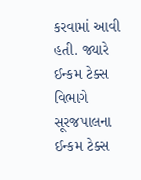કરવામાં આવી હતી. જ્યારે ઈન્કમ ટેક્સ વિભાગે સૂરજપાલના ઈન્કમ ટેક્સ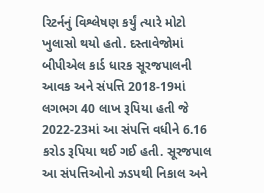રિટર્નનું વિશ્લેષણ કર્યું ત્યારે મોટો ખુલાસો થયો હતો. દસ્તાવેજોમાં બીપીએલ કાર્ડ ધારક સૂરજપાલની આવક અને સંપત્તિ 2018-19માં લગભગ 40 લાખ રૂપિયા હતી જે 2022-23માં આ સંપત્તિ વધીને 6.16 કરોડ રૂપિયા થઈ ગઈ હતી. સૂરજપાલ આ સંપત્તિઓનો ઝડપથી નિકાલ અને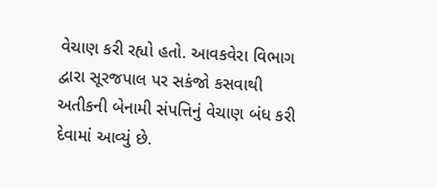વેચાણ કરી રહ્યો હતો. આવકવેરા વિભાગ દ્વારા સૂરજપાલ પર સકંજો કસવાથી અતીકની બેનામી સંપત્તિનું વેચાણ બંધ કરી દેવામાં આવ્યું છે.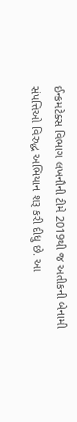ઈન્કમટેક્સ વિભાગ લખનૌની ટીમે 2019થી જ અતીકની બેનામી સંપત્તિઓ વિરુદ્ધ અભિયાન શરૂ કરી દીધુ છે. આ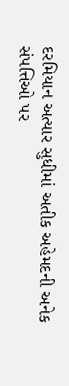દરમિયાન અત્યાર સુધીમાં અતીક અહેમદની અનેક સંપત્તિઓ પર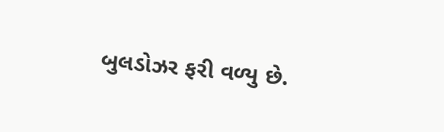બુલડોઝર ફરી વળ્યુ છે.